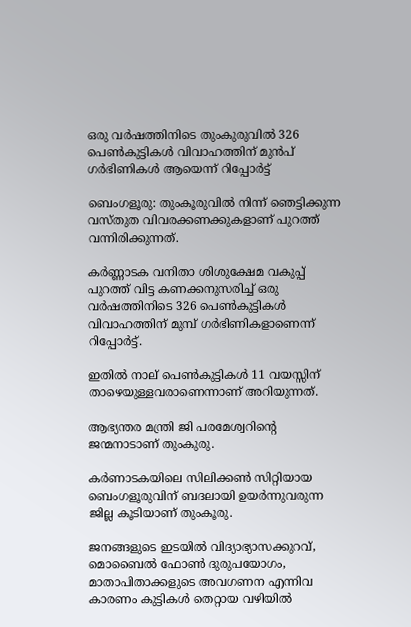ഒരു വർഷത്തിനിടെ തുംകുരുവിൽ 326 പെൺകുട്ടികൾ വിവാഹത്തിന് മുൻപ് ഗർഭിണികൾ ആയെന്ന് റിപ്പോർട്ട്‌

ബെംഗളൂരു: തുംകൂരുവിൽ നിന്ന് ഞെട്ടിക്കുന്ന വസ്തുത വിവരക്കണക്കുകളാണ് പുറത്ത് വന്നിരിക്കുന്നത്.

കർണ്ണാടക വനിതാ ശിശുക്ഷേമ വകുപ്പ് പുറത്ത് വിട്ട കണക്കനുസരിച്ച്‌ ഒരു വർഷത്തിനിടെ 326 പെണ്‍കുട്ടികള്‍ വിവാഹത്തിന് മുമ്പ് ഗർഭിണികളാണെന്ന് റിപ്പോർട്ട്.

ഇതില്‍ നാല് പെണ്‍കുട്ടികള്‍ 11 വയസ്സിന് താഴെയുള്ളവരാണെന്നാണ് അറിയുന്നത്.

ആഭ്യന്തര മന്ത്രി ജി പരമേശ്വറിന്റെ ജന്മനാടാണ് തുംകുരു.

കർണാടകയിലെ സിലിക്കണ്‍ സിറ്റിയായ ബെംഗളൂരുവിന് ബദലായി ഉയർന്നുവരുന്ന ജില്ല കൂടിയാണ് തുംകൂരു.

ജനങ്ങളുടെ ഇടയില്‍ വിദ്യാഭ്യാസക്കുറവ്, മൊബൈല്‍ ഫോണ്‍ ദുരുപയോഗം, മാതാപിതാക്കളുടെ അവഗണന എന്നിവ കാരണം കുട്ടികള്‍ തെറ്റായ വഴിയില്‍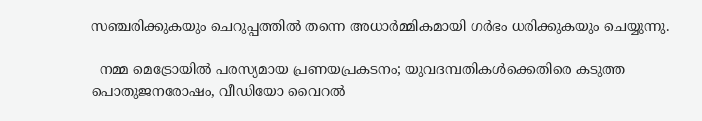സഞ്ചരിക്കുകയും ചെറുപ്പത്തില്‍ തന്നെ അധാർമ്മികമായി ഗർഭം ധരിക്കുകയും ചെയ്യുന്നു.

  നമ്മ മെട്രോയിൽ പരസ്യമായ പ്രണയപ്രകടനം; യുവദമ്പതികൾക്കെതിരെ കടുത്ത പൊതുജനരോഷം, വീഡിയോ വൈറൽ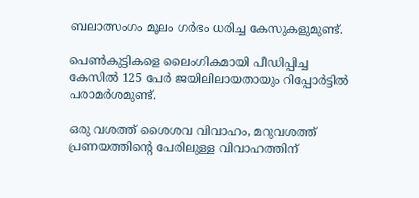ബലാത്സംഗം മൂലം ഗർഭം ധരിച്ച കേസുകളുമുണ്ട്.

പെണ്‍കുട്ടികളെ ലൈംഗികമായി പീഡിപ്പിച്ച കേസില്‍ 125 പേർ ജയിലിലായതായും റിപ്പോർട്ടില്‍ പരാമർശമുണ്ട്.

ഒരു വശത്ത് ശൈശവ വിവാഹം, മറുവശത്ത് പ്രണയത്തിന്റെ പേരിലുള്ള വിവാഹത്തിന്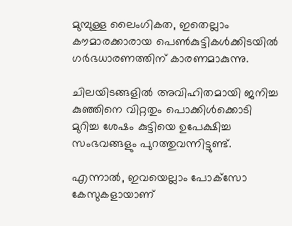മുമ്പുള്ള ലൈംഗികത, ഇതെല്ലാം കൗമാരക്കാരായ പെണ്‍കുട്ടികള്‍ക്കിടയില്‍ ഗർഭധാരണത്തിന് കാരണമാകുന്നു.

ചിലയിടങ്ങളില്‍ അവിഹിതമായി ജനിച്ച കുഞ്ഞിനെ വിറ്റതും പൊക്കിള്‍ക്കൊടി മുറിച്ച ശേഷം കുട്ടിയെ ഉപേക്ഷിച്ച സംഭവങ്ങളും പുറത്തുവന്നിട്ടുണ്ട്.

എന്നാല്‍, ഇവയെല്ലാം പോക്‌സോ കേസുകളായാണ്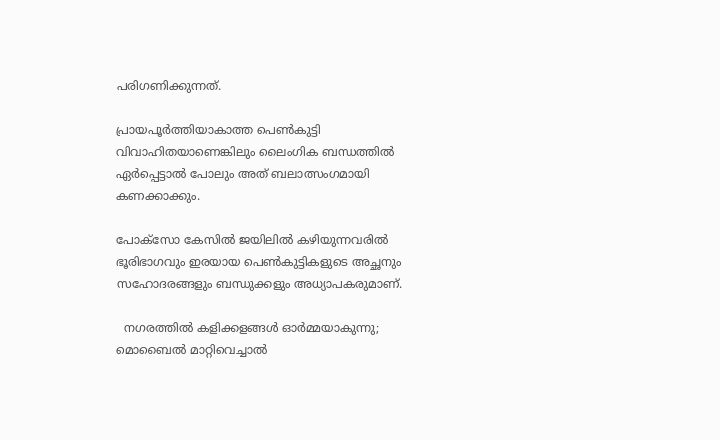പരിഗണിക്കുന്നത്.

പ്രായപൂർത്തിയാകാത്ത പെണ്‍കുട്ടി വിവാഹിതയാണെങ്കിലും ലൈംഗിക ബന്ധത്തില്‍ ഏർപ്പെട്ടാല്‍ പോലും അത് ബലാത്സംഗമായി കണക്കാക്കും.

പോക്‌സോ കേസില്‍ ജയിലില്‍ കഴിയുന്നവരില്‍ ഭൂരിഭാഗവും ഇരയായ പെണ്‍കുട്ടികളുടെ അച്ഛനും സഹോദരങ്ങളും ബന്ധുക്കളും അധ്യാപകരുമാണ്.

  നഗരത്തിൽ കളിക്കളങ്ങൾ ഓർമ്മയാകുന്നു; മൊബൈൽ മാറ്റിവെച്ചാൽ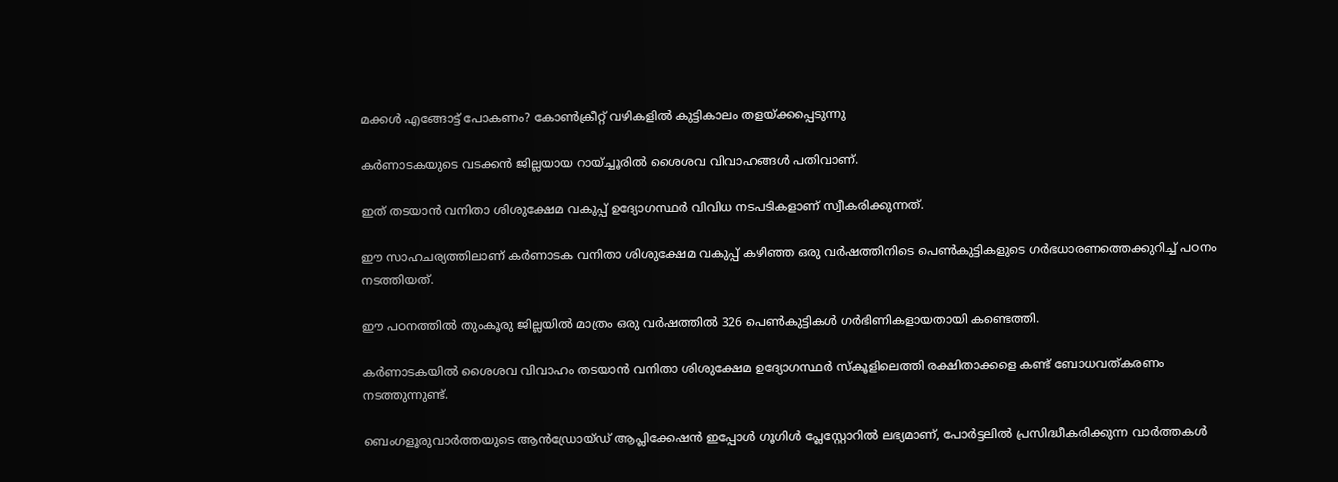മക്കൾ എങ്ങോട്ട് പോകണം? കോൺക്രീറ്റ് വഴികളിൽ കുട്ടികാലം തളയ്ക്കപ്പെടുന്നു

കർണാടകയുടെ വടക്കൻ ജില്ലയായ റായ്ച്ചൂരില്‍ ശൈശവ വിവാഹങ്ങള്‍ പതിവാണ്.

ഇത് തടയാൻ വനിതാ ശിശുക്ഷേമ വകുപ്പ് ഉദ്യോഗസ്ഥർ വിവിധ നടപടികളാണ് സ്വീകരിക്കുന്നത്.

ഈ സാഹചര്യത്തിലാണ് കർണാടക വനിതാ ശിശുക്ഷേമ വകുപ്പ് കഴിഞ്ഞ ഒരു വർഷത്തിനിടെ പെണ്‍കുട്ടികളുടെ ഗർഭധാരണത്തെക്കുറിച്ച്‌ പഠനം നടത്തിയത്.

ഈ പഠനത്തില്‍ തുംകൂരു ജില്ലയില്‍ മാത്രം ഒരു വർഷത്തില്‍ 326 പെണ്‍കുട്ടികള്‍ ഗർഭിണികളായതായി കണ്ടെത്തി.

കർണാടകയില്‍ ശൈശവ വിവാഹം തടയാൻ വനിതാ ശിശുക്ഷേമ ഉദ്യോഗസ്ഥർ സ്‌കൂളിലെത്തി രക്ഷിതാക്കളെ കണ്ട് ബോധവത്കരണം നടത്തുന്നുണ്ട്.

ബെംഗളൂരുവാർത്തയുടെ ആൻഡ്രോയ്ഡ് ആപ്ലിക്കേഷൻ ഇപ്പോൾ ഗൂഗിൾ പ്ലേസ്റ്റോറിൽ ലഭ്യമാണ്, പോർട്ടലിൽ പ്രസിദ്ധീകരിക്കുന്ന വാർത്തകൾ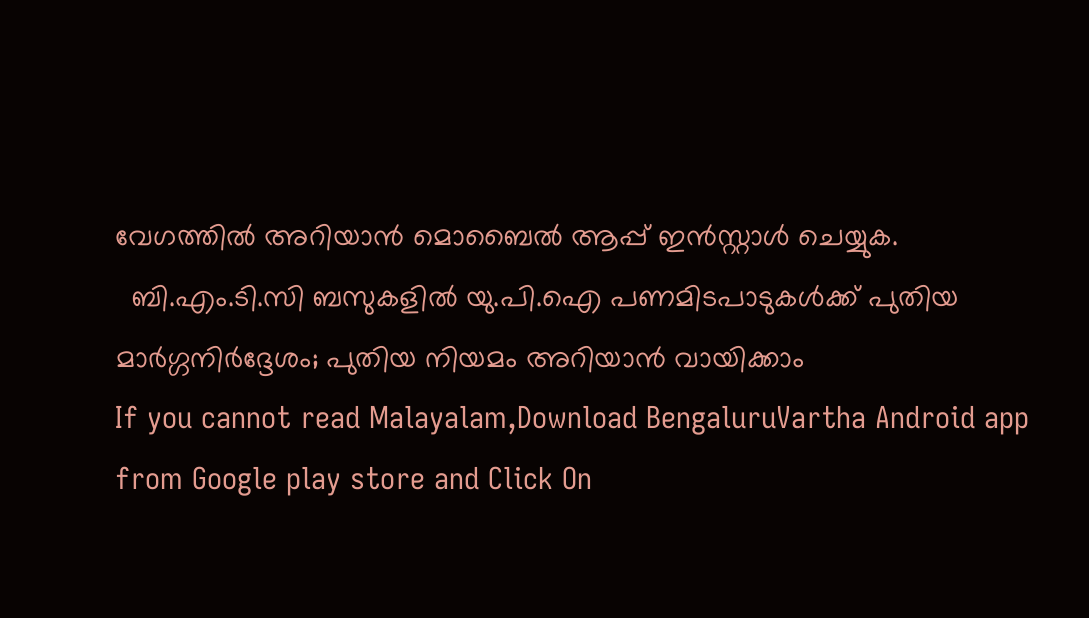വേഗത്തിൽ അറിയാൻ മൊബൈൽ ആപ്പ് ഇൻസ്റ്റാൾ ചെയ്യുക.
  ബി.എം.ടി.സി ബസുകളിൽ യു.പി.ഐ പണമിടപാടുകൾക്ക് പുതിയ മാർഗ്ഗനിർദ്ദേശം; പുതിയ നിയമം അറിയാൻ വായിക്കാം
If you cannot read Malayalam,Download BengaluruVartha Android app from Google play store and Click On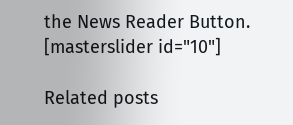the News Reader Button. [masterslider id="10"]

Related posts